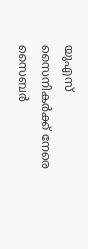യുഎസ് സൈനികർക്ക് നേരെ സൈബർ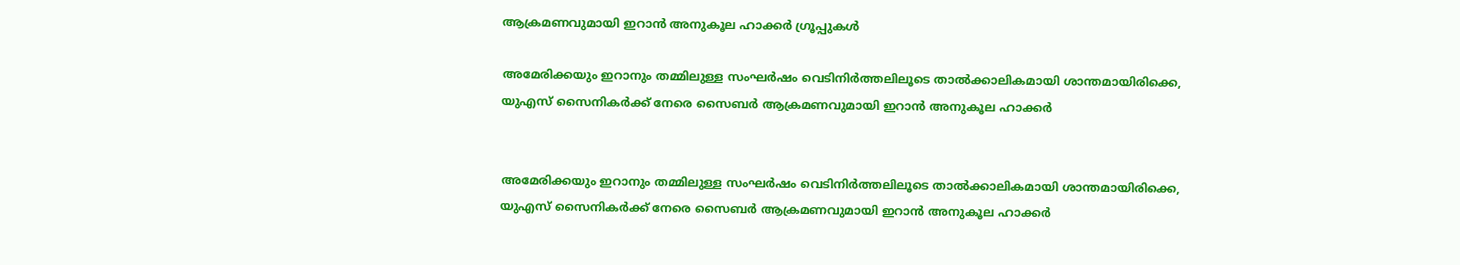ആക്രമണവുമായി ഇറാൻ അനുകൂല ഹാക്കർ ഗ്രൂപ്പുകൾ

അമേരിക്കയും ഇറാനും തമ്മിലുള്ള സംഘർഷം വെടിനിർത്തലിലൂടെ താൽക്കാലികമായി ശാന്തമായിരിക്കെ, യുഎസ് സൈനികർക്ക് നേരെ സൈബർ ആക്രമണവുമായി ഇറാൻ അനുകൂല ഹാക്കർ


അമേരിക്കയും ഇറാനും തമ്മിലുള്ള സംഘർഷം വെടിനിർത്തലിലൂടെ താൽക്കാലികമായി ശാന്തമായിരിക്കെ, യുഎസ് സൈനികർക്ക് നേരെ സൈബർ ആക്രമണവുമായി ഇറാൻ അനുകൂല ഹാക്കർ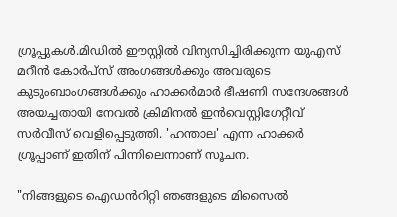ഗ്രൂപ്പുകൾ.മിഡിൽ ഈസ്റ്റിൽ വിന്യസിച്ചിരിക്കുന്ന യുഎസ് മറീൻ കോർപ്‌സ് അംഗങ്ങൾക്കും അവരുടെ കുടുംബാംഗങ്ങൾക്കും ഹാക്കർമാർ ഭീഷണി സന്ദേശങ്ങൾ അയച്ചതായി നേവൽ ക്രിമിനൽ ഇൻവെസ്റ്റിഗേറ്റീവ് സർവീസ് വെളിപ്പെടുത്തി. 'ഹന്താല' എന്ന ഹാക്കർ ഗ്രൂപ്പാണ് ഇതിന് പിന്നിലെന്നാണ് സൂചന.

"നിങ്ങളുടെ ഐഡൻറിറ്റി ഞങ്ങളുടെ മിസൈൽ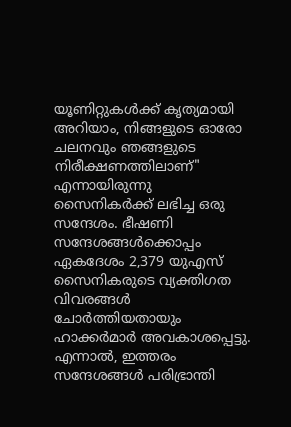യൂണിറ്റുകൾക്ക് കൃത്യമായി അറിയാം, നിങ്ങളുടെ ഓരോ ചലനവും ഞങ്ങളുടെ നിരീക്ഷണത്തിലാണ്" എന്നായിരുന്നു സൈനികർക്ക് ലഭിച്ച ഒരു സന്ദേശം. ഭീഷണി സന്ദേശങ്ങൾക്കൊപ്പം ഏകദേശം 2,379 യുഎസ് സൈനികരുടെ വ്യക്തിഗത വിവരങ്ങൾ ചോർത്തിയതായും ഹാക്കർമാർ അവകാശപ്പെട്ടു. എന്നാൽ, ഇത്തരം സന്ദേശങ്ങൾ പരിഭ്രാന്തി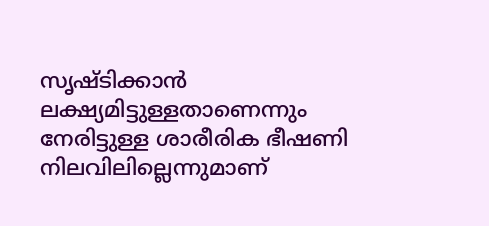സൃഷ്ടിക്കാൻ ലക്ഷ്യമിട്ടുള്ളതാണെന്നും നേരിട്ടുള്ള ശാരീരിക ഭീഷണി നിലവിലില്ലെന്നുമാണ്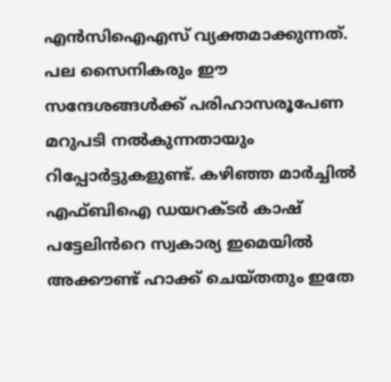എൻസിഐഎസ് വ്യക്തമാക്കുന്നത്. പല സൈനികരും ഈ സന്ദേശങ്ങൾക്ക് പരിഹാസരൂപേണ മറുപടി നൽകുന്നതായും റിപ്പോർട്ടുകളുണ്ട്. കഴിഞ്ഞ മാർച്ചിൽ എഫ്ബിഐ ഡയറക്ടർ കാഷ് പട്ടേലിൻറെ സ്വകാര്യ ഇമെയിൽ അക്കൗണ്ട് ഹാക്ക് ചെയ്തതും ഇതേ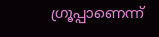ഗ്രൂപ്പാണെന്ന്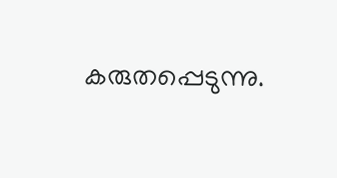കരുതപ്പെടുന്നു.